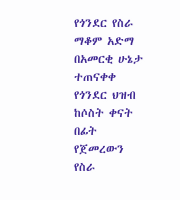የጎንደር የስራ ማቆም አድማ በአመርቂ ሁኔታ ተጠናቀቀ
የጎንደር ህዝብ ከሶስት ቀናት በፊት የጀመረውን የስራ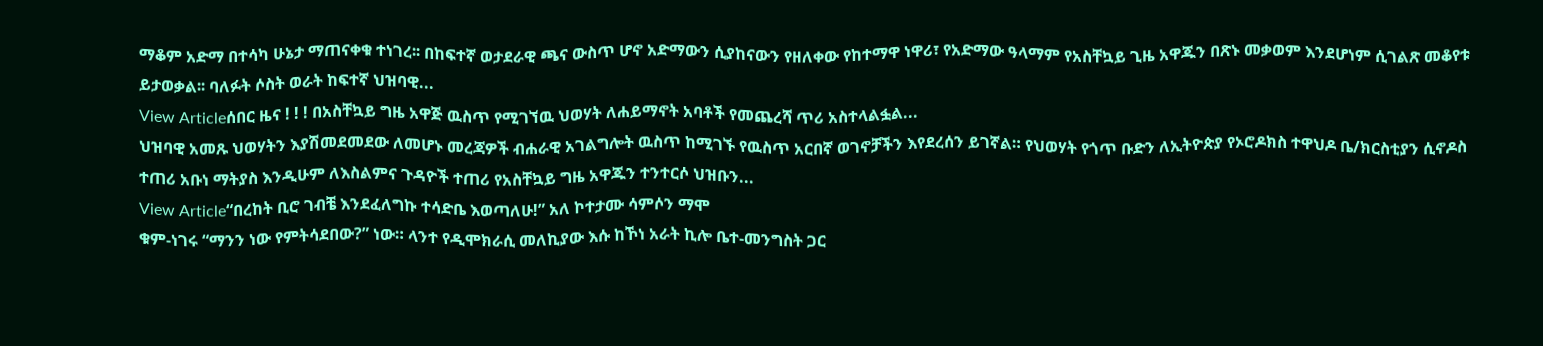ማቆም አድማ በተሳካ ሁኔታ ማጠናቀቁ ተነገረ፡፡ በከፍተኛ ወታደራዊ ጫና ውስጥ ሆኖ አድማውን ሲያከናውን የዘለቀው የከተማዋ ነዋሪ፣ የአድማው ዓላማም የአስቸኳይ ጊዜ አዋጁን በጽኑ መቃወም እንደሆነም ሲገልጽ መቆየቱ ይታወቃል፡፡ ባለፉት ሶስት ወራት ከፍተኛ ህዝባዊ...
View Articleሰበር ዜና ! ! ! በአስቸኳይ ግዜ አዋጅ ዉስጥ የሚገኘዉ ህወሃት ለሐይማኖት አባቶች የመጨረሻ ጥሪ አስተላልፏል...
ህዝባዊ አመጹ ህወሃትን እያሽመደመደው ለመሆኑ መረጃዎች ብሐራዊ አገልግሎት ዉስጥ ከሚገኙ የዉስጥ አርበኛ ወገኖቻችን እየደረሰን ይገኛል። የህወሃት የጎጥ ቡድን ለኢትዮጵያ የኦሮዶክስ ተዋህዶ ቤ/ክርስቲያን ሲኖዶስ ተጠሪ አቡነ ማትያስ እንዲሁም ለእስልምና ጉዳዮች ተጠሪ የአስቸኳይ ግዜ አዋጁን ተንተርሶ ህዝቡን...
View Article“በረከት ቢሮ ገብቼ እንደፈለግኩ ተሳድቤ እወጣለሁ!” አለ ኮተታሙ ሳምሶን ማሞ
ቁም-ነገሩ “ማንን ነው የምትሳደበው?” ነው። ላንተ የዲሞክራሲ መለኪያው እሱ ከኾነ አራት ኪሎ ቤተ-መንግስት ጋር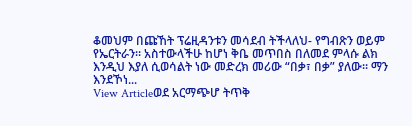ቆመህም በጩኸት ፕሬዚዳንቱን መሳደብ ትችላለህ- የግብጽን ወይም የኤርትራን። አስተውላችሁ ከሆነ ቅቤ መጥበስ በለመደ ምላሱ ልክ እንዲህ እያለ ሲወሳልት ነው መድረክ መሪው “በቃ፣ በቃ” ያለው። ማን እንደኾነ...
View Articleወደ አርማጭሆ ትጥቅ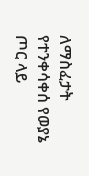ለማስፈታት የተንቀሳቀሰ የወያኔ ጦር ላይ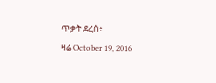ጥቃት ደረሰ፥
ዛሬ October 19, 2016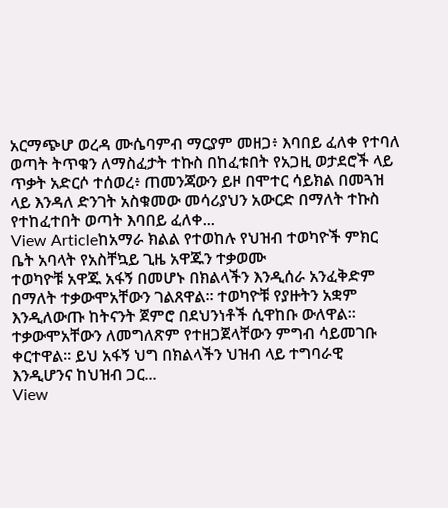አርማጭሆ ወረዳ ሙሴባምብ ማርያም መዘጋ፥ እባበይ ፈለቀ የተባለ ወጣት ትጥቁን ለማስፈታት ተኩስ በከፈቱበት የአጋዚ ወታደሮች ላይ ጥቃት አድርሶ ተሰወረ፥ ጠመንጃውን ይዞ በሞተር ሳይክል በመጓዝ ላይ እንዳለ ድንገት አስቁመው መሳሪያህን አውርድ በማለት ተኩስ የተከፈተበት ወጣት እባበይ ፈለቀ...
View Articleከአማራ ክልል የተወከሉ የህዝብ ተወካዮች ምክር ቤት አባላት የአስቸኳይ ጊዜ አዋጁን ተቃወሙ
ተወካዮቹ አዋጁ አፋኝ በመሆኑ በክልላችን እንዲሰራ አንፈቅድም በማለት ተቃውሞአቸውን ገልጸዋል። ተወካዮቹ የያዙትን አቋም እንዲለውጡ ከትናንት ጀምሮ በደህንነቶች ሲዋከቡ ውለዋል። ተቃውሞአቸውን ለመግለጽም የተዘጋጀላቸውን ምግብ ሳይመገቡ ቀርተዋል። ይህ አፋኝ ህግ በክልላችን ህዝብ ላይ ተግባራዊ እንዲሆንና ከህዝብ ጋር...
View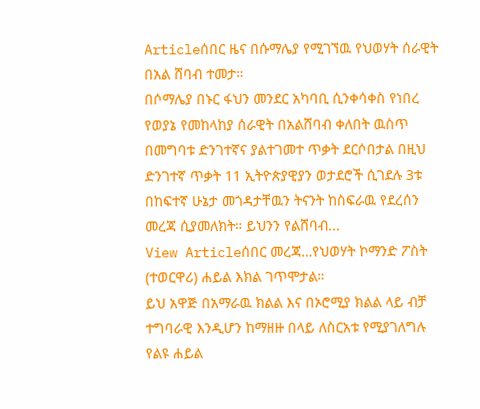Articleሰበር ዜና በሱማሌያ የሚገኘዉ የህወሃት ሰራዊት በአል ሸባብ ተመታ።
በሶማሌያ በኑር ፋህን መንደር አካባቢ ሲንቀሳቀስ የነበረ የወያኔ የመከላከያ ሰራዊት በአልሸባብ ቀለበት ዉስጥ በመግባቱ ድንገተኛና ያልተገመተ ጥቃት ደርሶበታል በዚህ ድንገተኛ ጥቃት 11 ኢትዮጵያዊያን ወታደሮች ሲገደሉ 3ቱ በከፍተኛ ሁኔታ መጎዳታቸዉን ትናንት ከስፍራዉ የደረሰን መረጃ ሲያመለክት። ይህንን የልሸባብ...
View Articleሰበር መረጃ…የህወሃት ኮማንድ ፖስት (ተወርዋሪ) ሐይል እክል ገጥሞታል።
ይህ አዋጅ በአማራዉ ክልል እና በኦሮሚያ ክልል ላይ ብቻ ተግባራዊ እንዲሆን ከማዘዙ በላይ ለስርአቱ የሚያገለግሉ የልዩ ሐይል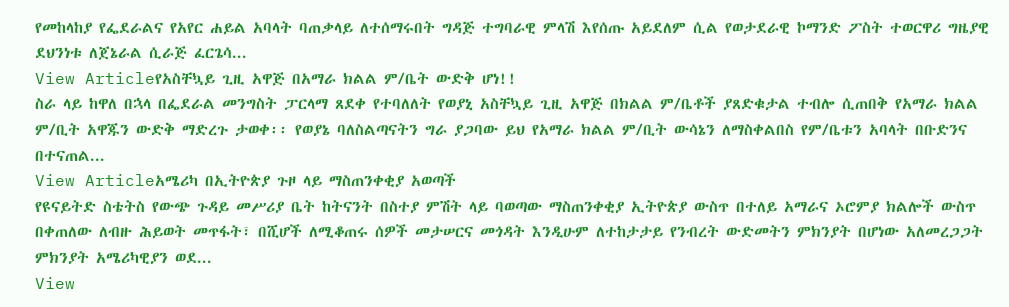የመከላከያ የፌደራልና የአየር ሐይል አባላት ባጠቃላይ ለተሰማሩበት ግዳጅ ተግባራዊ ምላሽ እየሰጡ አይደለም ሲል የወታደራዊ ኮማንድ ፖስት ተወርዋሪ ግዜያዊ ደህንነቱ ለጀኔራል ሲራጅ ፈርጌሳ...
View Articleየአስቸኳይ ጊዚ አዋጅ በአማራ ክልል ም/ቤት ውድቅ ሆነ!!
ስራ ላይ ከዋለ በኋላ በፌደራል መንግስት ፓርላማ ጸደቀ የተባለለት የወያኒ አስቸኳይ ጊዚ አዋጅ በክልል ም/ቤቶች ያጸድቁታል ተብሎ ሲጠበቅ የአማራ ክልል ም/ቢት አዋጁን ውድቅ ማድረጉ ታወቀ፡፡ የወያኔ ባለስልጣናትን ግራ ያጋባው ይህ የአማራ ክልል ም/ቢት ውሳኔን ለማስቀልበስ የም/ቤቱን አባላት በቡድንና በተናጠል...
View Articleአሜሪካ በኢትዮጵያ ጉዞ ላይ ማስጠንቀቂያ አወጣች
የዩናይትድ ስቴትስ የውጭ ጉዳይ መሥሪያ ቤት ከትናንት በስተያ ምሽት ላይ ባወጣው ማስጠንቀቂያ ኢትዮጵያ ውስጥ በተለይ አማራና ኦሮምያ ክልሎች ውስጥ በቀጠለው ለብዙ ሕይወት መጥፋት፣ በሺሆች ለሚቆጠሩ ሰዎች መታሠርና መጎዳት እንዲሁም ለተከታታይ የንብረት ውድመትን ምክንያት በሆነው አለመረጋጋት ምክንያት አሜሪካዊያን ወደ...
View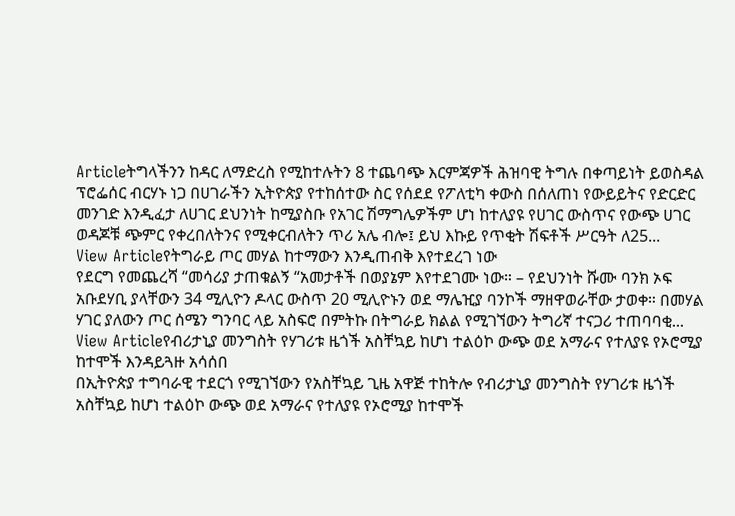Articleትግላችንን ከዳር ለማድረስ የሚከተሉትን 8 ተጨባጭ እርምጃዎች ሕዝባዊ ትግሉ በቀጣይነት ይወስዳል
ፕሮፌሰር ብርሃኑ ነጋ በሀገራችን ኢትዮጵያ የተከሰተው ስር የሰደደ የፖለቲካ ቀውስ በሰለጠነ የውይይትና የድርድር መንገድ እንዲፈታ ለሀገር ደህንነት ከሚያስቡ የአገር ሽማግሌዎችም ሆነ ከተለያዩ የሀገር ውስጥና የውጭ ሀገር ወዳጆቹ ጭምር የቀረበለትንና የሚቀርብለትን ጥሪ አሌ ብሎ፤ ይህ እኩይ የጥቂት ሽፍቶች ሥርዓት ለ25...
View Articleየትግራይ ጦር መሃል ከተማውን እንዲጠብቅ እየተደረገ ነው
የደርግ የመጨረሻ “መሳሪያ ታጠቁልኝ “አመታቶች በወያኔም እየተደገሙ ነው። – የደህንነት ሹሙ ባንክ ኦፍ አቡደሃቢ ያላቸውን 34 ሚሊዮን ዶላር ውስጥ 20 ሚሊዮኑን ወደ ማሌዢያ ባንኮች ማዘዋወራቸው ታወቀ። በመሃል ሃገር ያለውን ጦር ሰሜን ግንባር ላይ አስፍሮ በምትኩ በትግራይ ክልል የሚገኘውን ትግሪኛ ተናጋሪ ተጠባባቂ...
View Articleየብሪታኒያ መንግስት የሃገሪቱ ዜጎች አስቸኳይ ከሆነ ተልዕኮ ውጭ ወደ አማራና የተለያዩ የኦሮሚያ ከተሞች እንዳይጓዙ አሳሰበ
በኢትዮጵያ ተግባራዊ ተደርጎ የሚገኘውን የአስቸኳይ ጊዜ አዋጅ ተከትሎ የብሪታኒያ መንግስት የሃገሪቱ ዜጎች አስቸኳይ ከሆነ ተልዕኮ ውጭ ወደ አማራና የተለያዩ የኦሮሚያ ከተሞች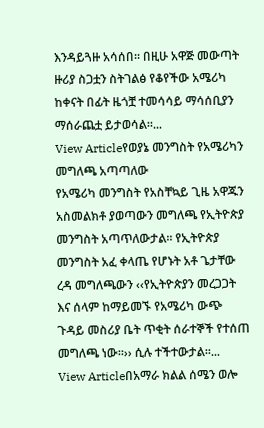እንዳይጓዙ አሳሰበ። በዚሁ አዋጅ መውጣት ዙሪያ ስጋቷን ስትገልፅ የቆየችው አሜሪካ ከቀናት በፊት ዜጎቿ ተመሳሳይ ማሳሰቢያን ማሰራጨቷ ይታወሳል።...
View Articleየወያኔ መንግስት የአሜሪካን መግለጫ አጣጣለው
የአሜሪካ መንግስት የአስቸኳይ ጊዜ አዋጁን አስመልክቶ ያወጣውን መግለጫ የኢትዮጵያ መንግስት አጣጥለውታል፡፡ የኢትዮጵያ መንግስት አፈ ቀላጤ የሆኑት አቶ ጌታቸው ረዳ መግለጫውን ‹‹የኢትዮጵያን መረጋጋት እና ሰላም ከማይመኙ የአሜሪካ ውጭ ጉዳይ መስሪያ ቤት ጥቂት ሰራተኞች የተሰጠ መግለጫ ነው፡፡›› ሲሉ ተችተውታል፡፡...
View Articleበአማራ ክልል ሰሜን ወሎ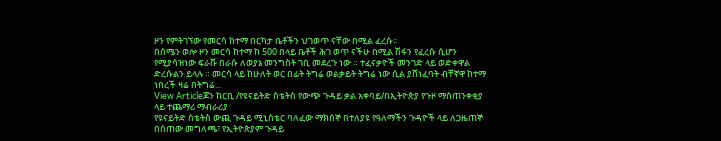ዞን የምትገኘው የመርሳ ከተማ በርካታ ቤቶችን ህገወጥ ናቸው በሚል ፈረሱ፡፡
በሰሜን ወሎ ዞን መርሳ ከተማ ከ 500 በላይ ቤቶች ሕገ ወጥ ናችሁ በሚል ሽፋን የፈረሱ ሲሆን የሚያሳዝነው ፍራሹ በራሱ ለወያኔ መንግስት ገቢ መደረጉ ነው ። ተፈናቃዮች መንገድ ላይ ወድቀዋል ድረሱልን ይላሉ ። መርሳ ላይ ከሁለት ወር በፊት ትግሬ ወልቃይት ትግሬ ነው ሲል ያሸነፈባት ብቸኛዋ ከተማ ነበረች ዛሬ በትግሬ...
View Articleጆን ከርቢ /የዩናይትድ ስቴትስ የውጭ ጉዳይ ቃል አቀባይ/በኢትዮጵያ የጉዞ ማስጠንቀቂያ ላይ ተጨማሪ ማብራሪያ
የዩናይትድ ስቴትስ ውጪ ጉዳይ ሚኒስቴር ባለፈው ማክሰኞ በተለያዩ የዓለማችን ጉዳዮች ላይ ለጋዜጠኞ በሰጠው መግለጫ፣ የኢትዮጵያም ጉዳይ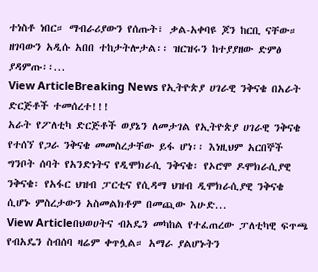ተነስቶ ነበር። ማብራሪያውን የሰጡት፣ ቃል-አቀባዩ ጆን ከርቢ ናቸው። ዘገባውን አዲሱ አበበ ተከታትሎታል፡፡ ዝርዝሩን ከተያያዘው ድምፅ ያዳምጡ፡፡...
View ArticleBreaking News የኢትዮጵያ ሀገራዊ ንቅናቄ በአራት ድርጅቶች ተመሰረተ!!!
አራት የፖለቲካ ድርጅቶች ወያኔን ለመታገል የኢትዮጵያ ሀገራዊ ንቅናቄ የተሰኘ የጋራ ንቅናቄ መመስረታቸው ይፋ ሆነ፡፡ እነዚህም አርበኞች ግንቦት ሰባት የአንድነትና የዲሞክራሲ ንቅናቄ፡ የኦሮሞ ዶሞክራሲያዊ ንቅናቄ፡ የአፋር ህዝብ ፓርቲና የሲዳማ ህዝብ ዲሞክራሲያዊ ንቅናቄ ሲሆኑ ምስረታውን አስመልክቶም በመጪው እሁድ...
View Articleበህወሀትና ብአዴን መካከል የተፈጠረው ፓለቲካዊ ፍጥጫ
የብአዴን ስብሰባ ዛሬም ቀጥሏል። አማራ ያልሆኑትን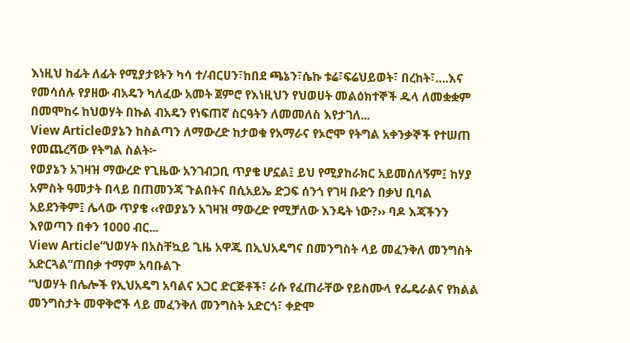እነዚህ ከፊት ለፊት የሚያታዩትን ካሳ ተ/ብርሀን፣ከበደ ጫኔን፣ሴኩ ቱሬ፣ፍሬህይወት፣ በረከት፣….እና የመሳሰሉ የያዘው ብአዴን ካለፈው አመት ጀምሮ የእነዚህን የህወሀት መልዕክተኞች ዱላ ለመቋቋም በመሞከሩ ከህወሃት በኩል ብአዴን የነፍጠኛ ስርዓትን ለመመለስ እየታገለ...
View Articleወያኔን ከስልጣን ለማውረድ ከታወቁ የአማራና የኦሮሞ የትግል አቀንቃኞች የተሠጠ የመጨረሻው የትግል ስልት፦
የወያኔን አገዛዝ ማውረድ የጊዜው አንገብጋቢ ጥያቄ ሆኗል፤ ይህ የሚያከራክር አይመሰለኝም፤ ከሃያ አምስት ዓመታት በላይ በጠመንጃ ጉልበትና በሲአይኤ ድጋፍ ሰንጎ የገዛ ቡድን በቃህ ቢባል አይደንቅም፤ ሌላው ጥያቄ ‹‹የወያኔን አገዛዝ ማውረድ የሚቻለው እንዴት ነው?›› ባዶ እጃችንን እየወጣን በቀን 1000 ብር...
View Article“ህወሃት በአስቸኳይ ጊዜ አዋጁ በኢህአዴግና በመንግስት ላይ መፈንቅለ መንግስት አድርጓል”ጠበቃ ተማም አባቡልጉ
“ህወሃት በሌሎች የኢህአዴግ አባልና አጋር ድርጅቶች፣ ራሱ የፈጠራቸው የይስሙላ የፌዴራልና የክልል መንግስታት መዋቅሮች ላይ መፈንቅለ መንግስት አድርጎ፣ ቀድሞ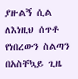ያዙልኝ ሲል ለእነዚህ ሰጥቶ የነበረውን ስልጣን በአስቸኳይ ጊዜ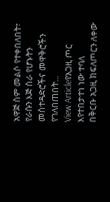አዋጅ ስም መልሶ የተቀበለበት፣ የራሱን እጅ ስራ የሆኑትን መስተዳድሮችና መዋቅሮችን የገለበጠበት...
View Articleየአጋዚ ጦር እየተበታተነ ነው ተባለ
በቅርቡ አጋዚ ክፍለጦርን ለቀው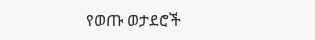የወጡ ወታደሮች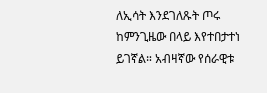ለኢሳት እንደገለጹት ጦሩ ከምንጊዜው በላይ እየተበታተነ ይገኛል። አብዛኛው የሰራዊቱ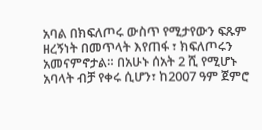አባል በክፍለጦሩ ውስጥ የሚታየውን ፍጹም ዘረኝነት በመጥላት እየጠፋ ፣ ክፍለጦሩን አመናምኖታል። በአሁኑ ሰአት 2 ሺ የሚሆኑ አባላት ብቻ የቀሩ ሲሆን፣ ከ2007 ዓም ጀምሮ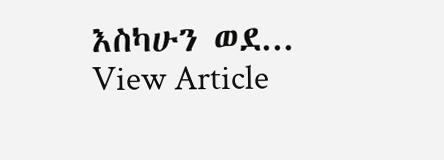እስካሁን ወደ...
View Article